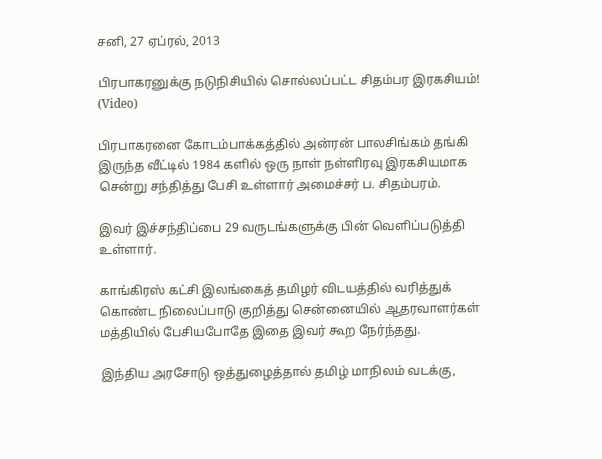சனி, 27 ஏப்ரல், 2013

பிரபாகரனுக்கு நடுநிசியில் சொல்லப்பட்ட சிதம்பர இரகசியம்! (Video)

பிரபாகரனை கோடம்பாக்கத்தில் அன்ரன் பாலசிங்கம் தங்கி இருந்த வீட்டில் 1984 களில் ஒரு நாள் நள்ளிரவு இரகசியமாக சென்று சந்தித்து பேசி உள்ளார் அமைச்சர் ப. சிதம்பரம்.

இவர் இச்சந்திப்பை 29 வருடங்களுக்கு பின் வெளிப்படுத்தி உள்ளார்.

காங்கிரஸ் கட்சி இலங்கைத் தமிழர் விடயத்தில் வரித்துக் கொண்ட நிலைப்பாடு குறித்து சென்னையில் ஆதரவாளர்கள் மத்தியில் பேசியபோதே இதை இவர் கூற நேர்ந்தது.

இந்திய அரசோடு ஒத்துழைத்தால் தமிழ் மாநிலம் வடக்கு,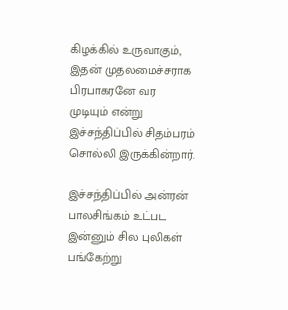கிழக்கில் உருவாகும், இதன் முதலமைச்சராக பிரபாகரனே வர முடியும் என்று இச்சந்திப்பில் சிதம்பரம் சொல்லி இருக்கின்றார்.

இச்சந்திப்பில் அன்ரன் பாலசிங்கம் உட்பட இன்னும் சில புலிகள் பங்கேற்று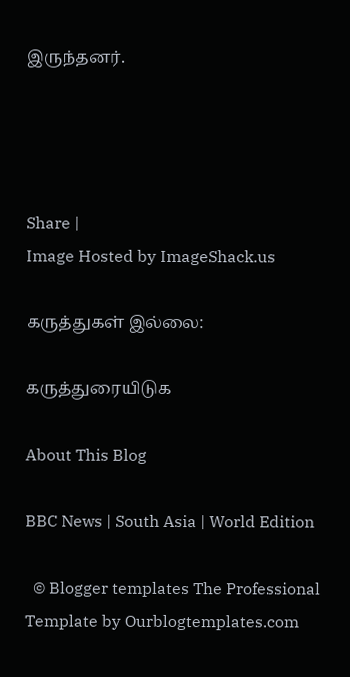இருந்தனர்.




Share |
Image Hosted by ImageShack.us

கருத்துகள் இல்லை:

கருத்துரையிடுக

About This Blog

BBC News | South Asia | World Edition

  © Blogger templates The Professional Template by Ourblogtemplates.com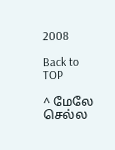2008

Back to TOP

^ மேலே செல்ல